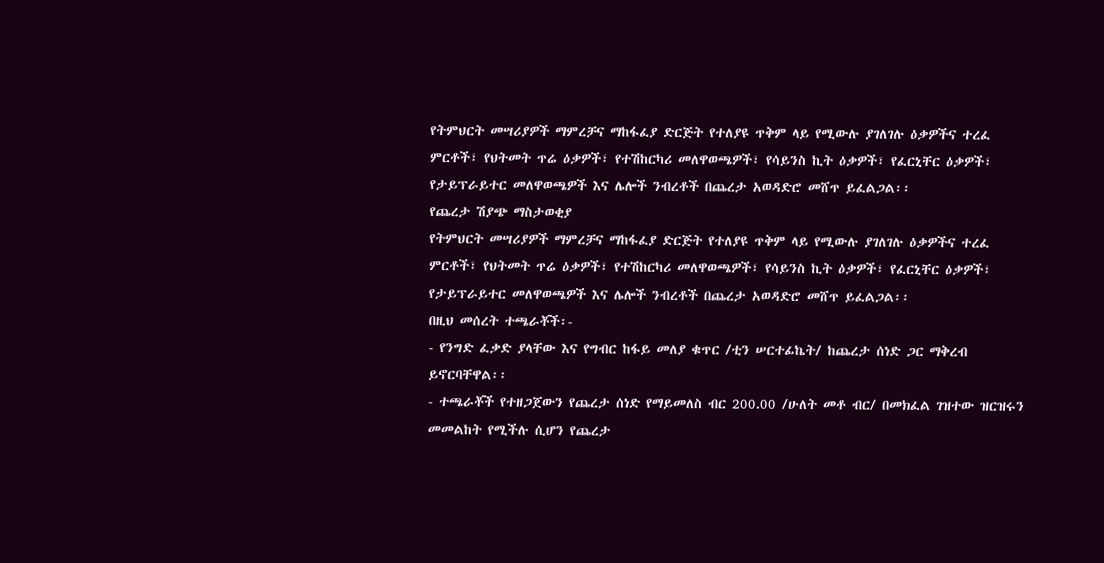የትምህርት መሣሪያዎች ማምረቻና ማከፋፈያ ድርጅት የተለያዩ ጥቅም ላይ የሚውሉ ያገለገሉ ዕቃዎችና ተረፈ ምርቶች፣ የህትመት ጥሬ ዕቃዎች፣ የተሽከርካሪ መለዋወጫዎች፣ የሳይንስ ኪት ዕቃዎች፣ የፈርኒቸር ዕቃዎች፣ የታይፕራይተር መለዋወጫዎች እና ሌሎች ንብረቶች በጨረታ አወዳድሮ መሸጥ ይፈልጋል፡፡
የጨረታ ሽያጭ ማስታወቂያ
የትምህርት መሣሪያዎች ማምረቻና ማከፋፈያ ድርጅት የተለያዩ ጥቅም ላይ የሚውሉ ያገለገሉ ዕቃዎችና ተረፈ ምርቶች፣ የህትመት ጥሬ ዕቃዎች፣ የተሽከርካሪ መለዋወጫዎች፣ የሳይንስ ኪት ዕቃዎች፣ የፈርኒቸር ዕቃዎች፣ የታይፕራይተር መለዋወጫዎች እና ሌሎች ንብረቶች በጨረታ አወዳድሮ መሸጥ ይፈልጋል፡፡
በዚህ መሰረት ተጫራቾች፡-
- የንግድ ፈቃድ ያላቸው እና የግብር ከፋይ መለያ ቁጥር /ቲን ሠርተፊኬት/ ከጨረታ ሰነድ ጋር ማቅረብ ይኖርባቸዋል፡፡
- ተጫራቾች የተዘጋጀውን የጨረታ ሰነድ የማይመለስ ብር 200.00 /ሁለት መቶ ብር/ በመክፈል ገዝተው ዝርዝሩን መመልከት የሚችሉ ሲሆን የጨረታ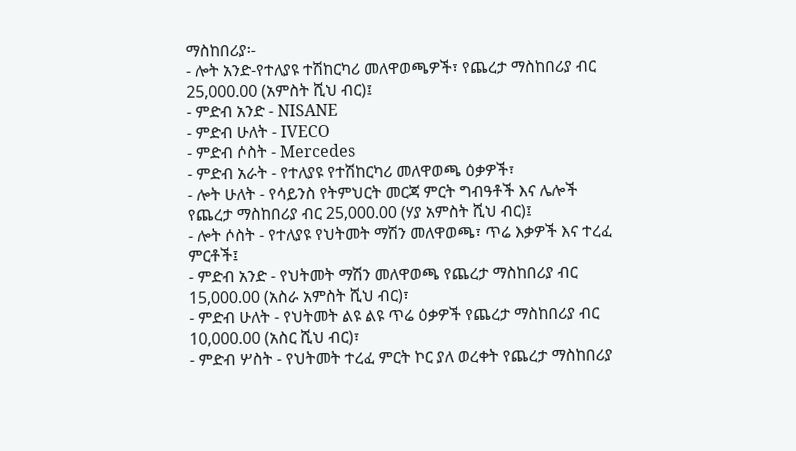ማስከበሪያ፡-
- ሎት አንድ-የተለያዩ ተሽከርካሪ መለዋወጫዎች፣ የጨረታ ማስከበሪያ ብር 25,000.00 (አምስት ሺህ ብር)፤
- ምድብ አንድ - NISANE
- ምድብ ሁለት - IVECO
- ምድብ ሶስት - Mercedes
- ምድብ አራት - የተለያዩ የተሽከርካሪ መለዋወጫ ዕቃዎች፣
- ሎት ሁለት - የሳይንስ የትምህርት መርጃ ምርት ግብዓቶች እና ሌሎች የጨረታ ማስከበሪያ ብር 25,000.00 (ሃያ አምስት ሺህ ብር)፤
- ሎት ሶስት - የተለያዩ የህትመት ማሽን መለዋወጫ፣ ጥሬ እቃዎች እና ተረፈ ምርቶች፤
- ምድብ አንድ - የህትመት ማሽን መለዋወጫ የጨረታ ማስከበሪያ ብር 15,000.00 (አስራ አምስት ሺህ ብር)፣
- ምድብ ሁለት - የህትመት ልዩ ልዩ ጥሬ ዕቃዎች የጨረታ ማስከበሪያ ብር 10,000.00 (አስር ሺህ ብር)፣
- ምድብ ሦስት - የህትመት ተረፈ ምርት ኮር ያለ ወረቀት የጨረታ ማስከበሪያ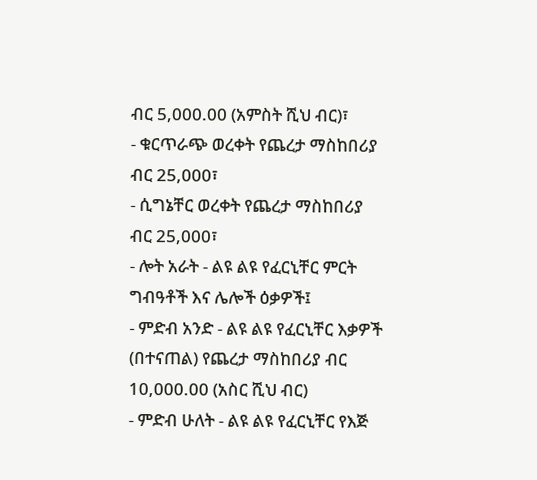ብር 5,000.00 (አምስት ሺህ ብር)፣
- ቁርጥራጭ ወረቀት የጨረታ ማስከበሪያ ብር 25,000፣
- ሲግኔቸር ወረቀት የጨረታ ማስከበሪያ ብር 25,000፣
- ሎት አራት - ልዩ ልዩ የፈርኒቸር ምርት ግብዓቶች እና ሌሎች ዕቃዎች፤
- ምድብ አንድ - ልዩ ልዩ የፈርኒቸር እቃዎች (በተናጠል) የጨረታ ማስከበሪያ ብር 10,000.00 (አስር ሺህ ብር)
- ምድብ ሁለት - ልዩ ልዩ የፈርኒቸር የእጅ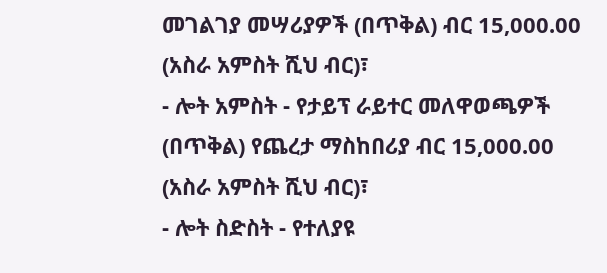መገልገያ መሣሪያዎች (በጥቅል) ብር 15,000.00 (አስራ አምስት ሺህ ብር)፣
- ሎት አምስት - የታይፕ ራይተር መለዋወጫዎች (በጥቅል) የጨረታ ማስከበሪያ ብር 15,000.00 (አስራ አምስት ሺህ ብር)፣
- ሎት ስድስት - የተለያዩ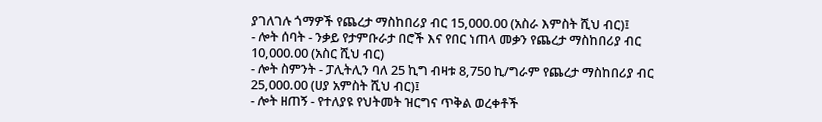ያገለገሉ ጎማዎች የጨረታ ማስከበሪያ ብር 15,000.00 (አስራ እምስት ሺህ ብር)፤
- ሎት ሰባት - ንቃይ የታምቡራታ በሮች እና የበር ነጠላ መቃን የጨረታ ማስከበሪያ ብር 10,000.00 (አስር ሺህ ብር)
- ሎት ስምንት - ፓሊትሊን ባለ 25 ኪግ ብዛቱ 8,750 ኪ/ግራም የጨረታ ማስከበሪያ ብር 25,000.00 (ሀያ አምስት ሺህ ብር)፤
- ሎት ዘጠኝ - የተለያዩ የህትመት ዝርግና ጥቅል ወረቀቶች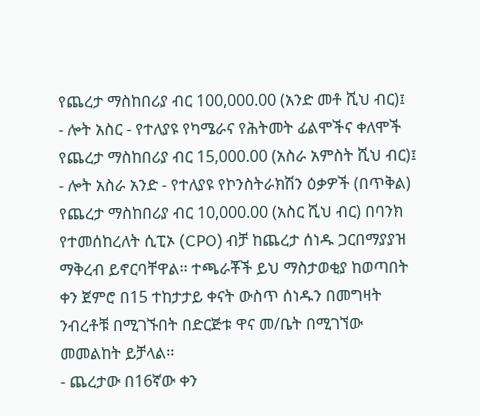የጨረታ ማስከበሪያ ብር 100,000.00 (አንድ መቶ ሺህ ብር)፤
- ሎት አስር - የተለያዩ የካሜራና የሕትመት ፊልሞችና ቀለሞች የጨረታ ማስከበሪያ ብር 15,000.00 (አስራ አምስት ሺህ ብር)፤
- ሎት አስራ አንድ - የተለያዩ የኮንስትራክሽን ዕቃዎች (በጥቅል) የጨረታ ማስከበሪያ ብር 10,000.00 (አስር ሺህ ብር) በባንክ የተመሰከረለት ሲፒኦ (CPO) ብቻ ከጨረታ ሰነዱ ጋርበማያያዝ ማቅረብ ይኖርባቸዋል፡፡ ተጫራቾች ይህ ማስታወቂያ ከወጣበት ቀን ጀምሮ በ15 ተከታታይ ቀናት ውስጥ ሰነዱን በመግዛት ንብረቶቹ በሚገኙበት በድርጅቱ ዋና መ/ቤት በሚገኘው መመልከት ይቻላል፡፡
- ጨረታው በ16ኛው ቀን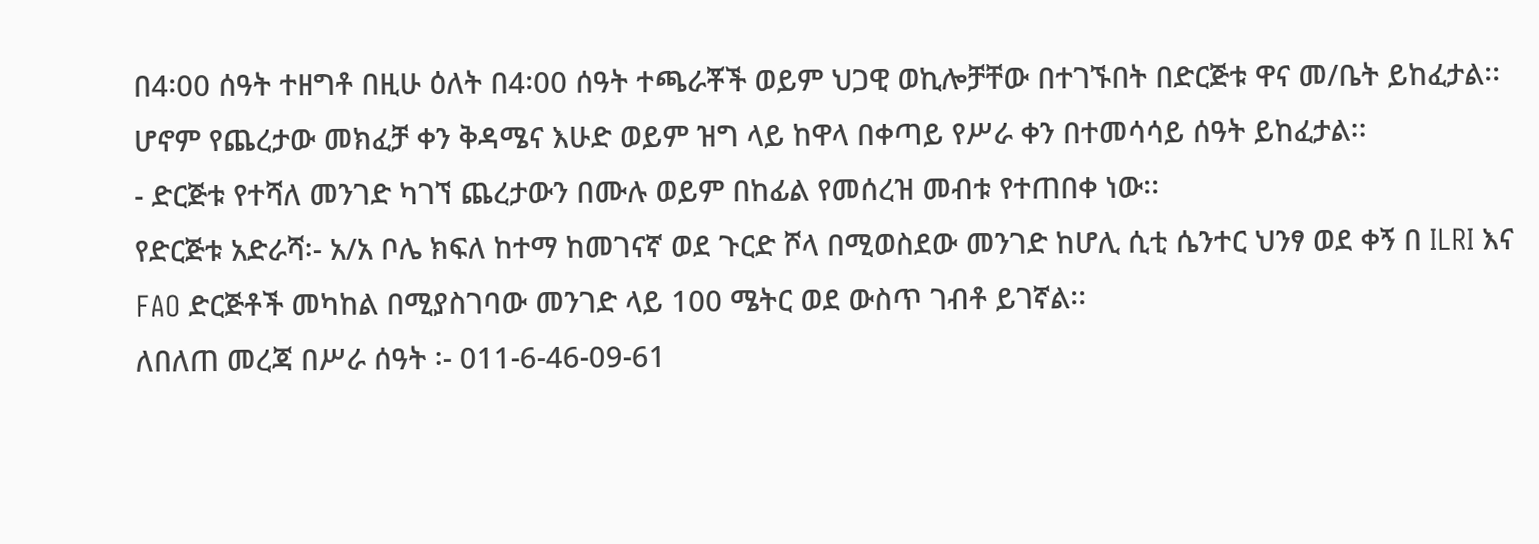በ4፡00 ሰዓት ተዘግቶ በዚሁ ዕለት በ4፡00 ሰዓት ተጫራቾች ወይም ህጋዊ ወኪሎቻቸው በተገኙበት በድርጅቱ ዋና መ/ቤት ይከፈታል፡፡ ሆኖም የጨረታው መክፈቻ ቀን ቅዳሜና እሁድ ወይም ዝግ ላይ ከዋላ በቀጣይ የሥራ ቀን በተመሳሳይ ሰዓት ይከፈታል፡፡
- ድርጅቱ የተሻለ መንገድ ካገኘ ጨረታውን በሙሉ ወይም በከፊል የመሰረዝ መብቱ የተጠበቀ ነው፡፡
የድርጅቱ አድራሻ፡- አ/አ ቦሌ ክፍለ ከተማ ከመገናኛ ወደ ጉርድ ሾላ በሚወስደው መንገድ ከሆሊ ሲቲ ሴንተር ህንፃ ወደ ቀኝ በ ILRI እና FAO ድርጅቶች መካከል በሚያስገባው መንገድ ላይ 100 ሜትር ወደ ውስጥ ገብቶ ይገኛል፡፡
ለበለጠ መረጃ በሥራ ሰዓት ፡- 011-6-46-09-61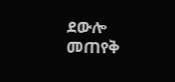ደውሎ መጠየቅ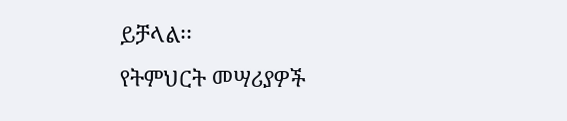ይቻላል፡፡
የትምህርት መሣሪያዎች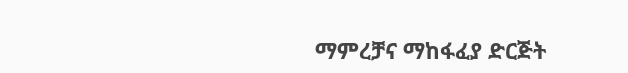ማምረቻና ማከፋፈያ ድርጅት